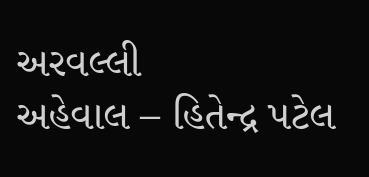અરવલ્લી
અહેવાલ – હિતેન્દ્ર પટેલ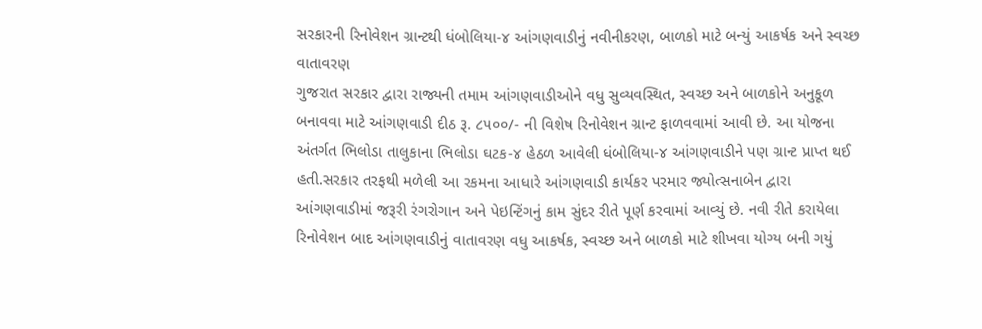સરકારની રિનોવેશન ગ્રાન્ટથી ધંબોલિયા-૪ આંગણવાડીનું નવીનીકરણ, બાળકો માટે બન્યું આકર્ષક અને સ્વચ્છ વાતાવરણ
ગુજરાત સરકાર દ્વારા રાજ્યની તમામ આંગણવાડીઓને વધુ સુવ્યવસ્થિત, સ્વચ્છ અને બાળકોને અનુકૂળ બનાવવા માટે આંગણવાડી દીઠ રૂ. ૮૫૦૦/- ની વિશેષ રિનોવેશન ગ્રાન્ટ ફાળવવામાં આવી છે. આ યોજના અંતર્ગત ભિલોડા તાલુકાના ભિલોડા ઘટક-૪ હેઠળ આવેલી ધંબોલિયા-૪ આંગણવાડીને પણ ગ્રાન્ટ પ્રાપ્ત થઈ હતી.સરકાર તરફથી મળેલી આ રકમના આધારે આંગણવાડી કાર્યકર પરમાર જ્યોત્સનાબેન દ્વારા આંગણવાડીમાં જરૂરી રંગરોગાન અને પેઇન્ટિંગનું કામ સુંદર રીતે પૂર્ણ કરવામાં આવ્યું છે. નવી રીતે કરાયેલા રિનોવેશન બાદ આંગણવાડીનું વાતાવરણ વધુ આકર્ષક, સ્વચ્છ અને બાળકો માટે શીખવા યોગ્ય બની ગયું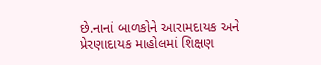છે.નાનાં બાળકોને આરામદાયક અને પ્રેરણાદાયક માહોલમાં શિક્ષણ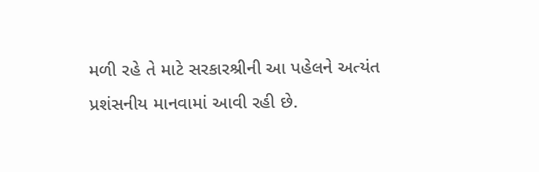મળી રહે તે માટે સરકારશ્રીની આ પહેલને અત્યંત પ્રશંસનીય માનવામાં આવી રહી છે.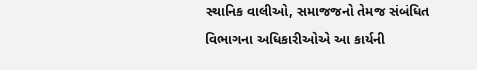સ્થાનિક વાલીઓ, સમાજજનો તેમજ સંબંધિત વિભાગના અધિકારીઓએ આ કાર્યની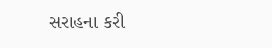સરાહના કરી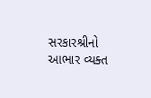સરકારશ્રીનો આભાર વ્યક્ત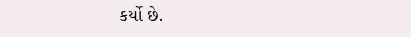કર્યો છે.